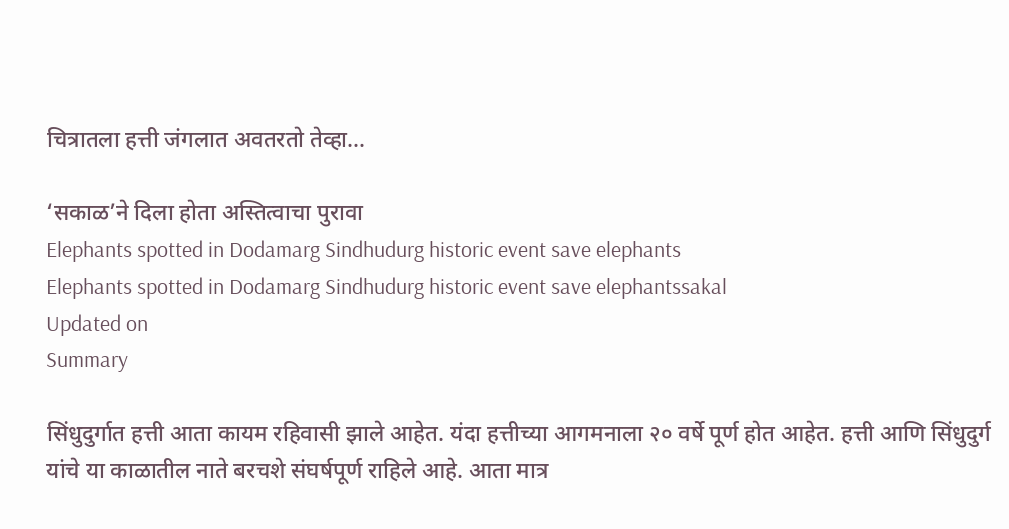चित्रातला हत्ती जंगलात अवतरतो तेव्हा...

‘सकाळ’ने दिला होता अस्तित्वाचा पुरावा
Elephants spotted in Dodamarg Sindhudurg historic event save elephants
Elephants spotted in Dodamarg Sindhudurg historic event save elephantssakal
Updated on
Summary

सिंधुदुर्गात हत्ती आता कायम रहिवासी झाले आहेत. यंदा हत्तीच्या आगमनाला २० वर्षे पूर्ण होत आहेत. हत्ती आणि सिंधुदुर्ग यांचे या काळातील नाते बरचशे संघर्षपूर्ण राहिले आहे. आता मात्र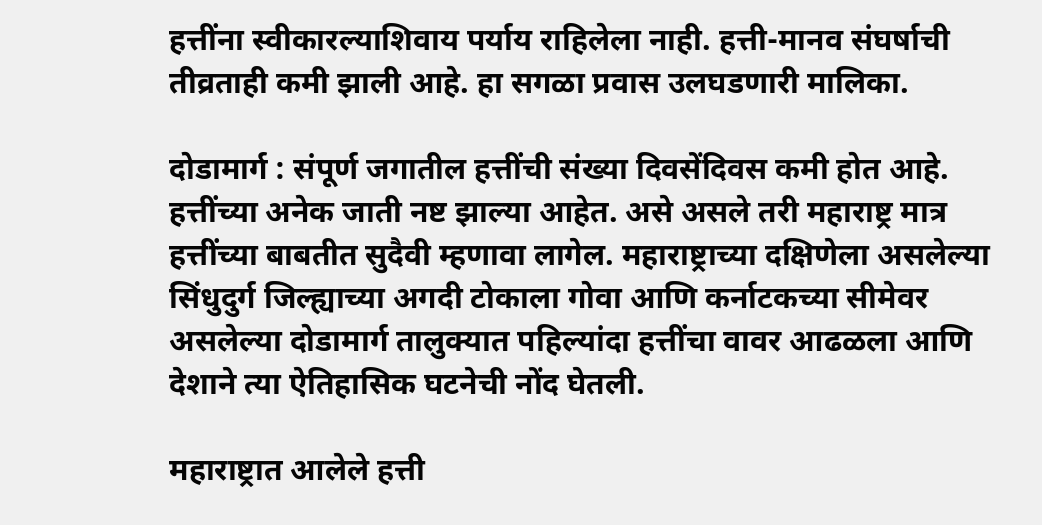हत्तींना स्वीकारल्याशिवाय पर्याय राहिलेला नाही. हत्ती-मानव संघर्षाची तीव्रताही कमी झाली आहे. हा सगळा प्रवास उलघडणारी मालिका.

दोडामार्ग : संपूर्ण जगातील हत्तींची संख्या दिवसेंदिवस कमी होत आहे. हत्तींच्या अनेक जाती नष्ट झाल्या आहेत. असे असले तरी महाराष्ट्र मात्र हत्तींच्या बाबतीत सुदैवी म्हणावा लागेल. महाराष्ट्राच्या दक्षिणेला असलेल्या सिंधुदुर्ग जिल्ह्याच्या अगदी टोकाला गोवा आणि कर्नाटकच्या सीमेवर असलेल्या दोडामार्ग तालुक्यात पहिल्यांदा हत्तींचा वावर आढळला आणि देशाने त्या ऐतिहासिक घटनेची नोंद घेतली.

महाराष्ट्रात आलेले हत्ती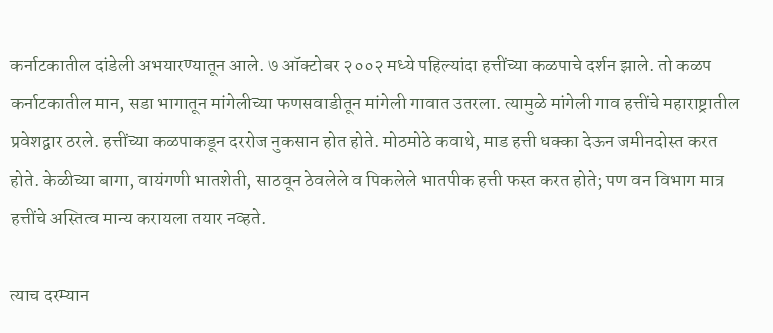कर्नाटकातील दांडेली अभयारण्यातून आले. ७ ऑक्टोबर २००२ मध्ये पहिल्यांदा हत्तींच्या कळपाचे दर्शन झाले. तो कळप कर्नाटकातील मान, सडा भागातून मांगेलीच्या फणसवाडीतून मांगेली गावात उतरला. त्यामुळे मांगेली गाव हत्तींचे महाराष्ट्रातील प्रवेशद्वार ठरले. हत्तींच्या कळपाकडून दररोज नुकसान होत होते. मोठमोठे कवाथे, माड हत्ती धक्का देऊन जमीनदोस्त करत होते. केळीच्या बागा, वायंगणी भातशेती, साठवून ठेवलेले व पिकलेले भातपीक हत्ती फस्त करत होते; पण वन विभाग मात्र हत्तींचे अस्तित्व मान्य करायला तयार नव्हते.

त्याच दरम्यान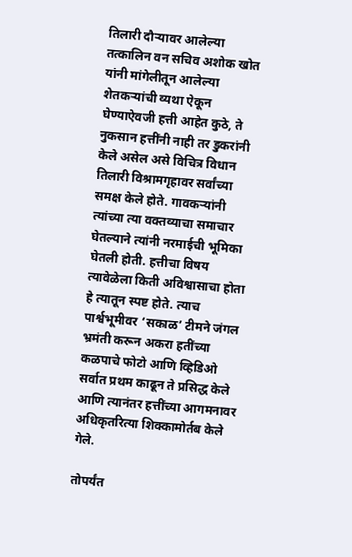तिलारी दौऱ्यावर आलेल्या तत्कालिन वन सचिव अशोक खोत यांनी मांगेलीतून आलेल्या शेतकऱ्यांची व्यथा ऐकून घेण्याऐवजी हत्ती आहेत कुठे, ते नुकसान हत्तींनी नाही तर डुकरांनी केले असेल असे विचित्र विधान तिलारी विश्रामगृहावर सर्वांच्या समक्ष केले होते. गावकऱ्यांनी त्यांच्या त्या वक्तव्याचा समाचार घेतल्याने त्यांनी नरमाईची भूमिका घेतली होती. हत्तीचा विषय त्यावेळेला किती अविश्वासाचा होता हे त्यातून स्पष्ट होते. त्याच पार्श्वभूमीवर ‘सकाळ’ टीमने जंगल भ्रमंती करून अकरा हतींच्या कळपाचे फोटो आणि व्हिडिओ सर्वात प्रथम काढून ते प्रसिद्ध केले आणि त्यानंतर हत्तींच्या आगमनावर अधिकृतरित्या शिक्कामोर्तब केले गेले.

तोपर्यंत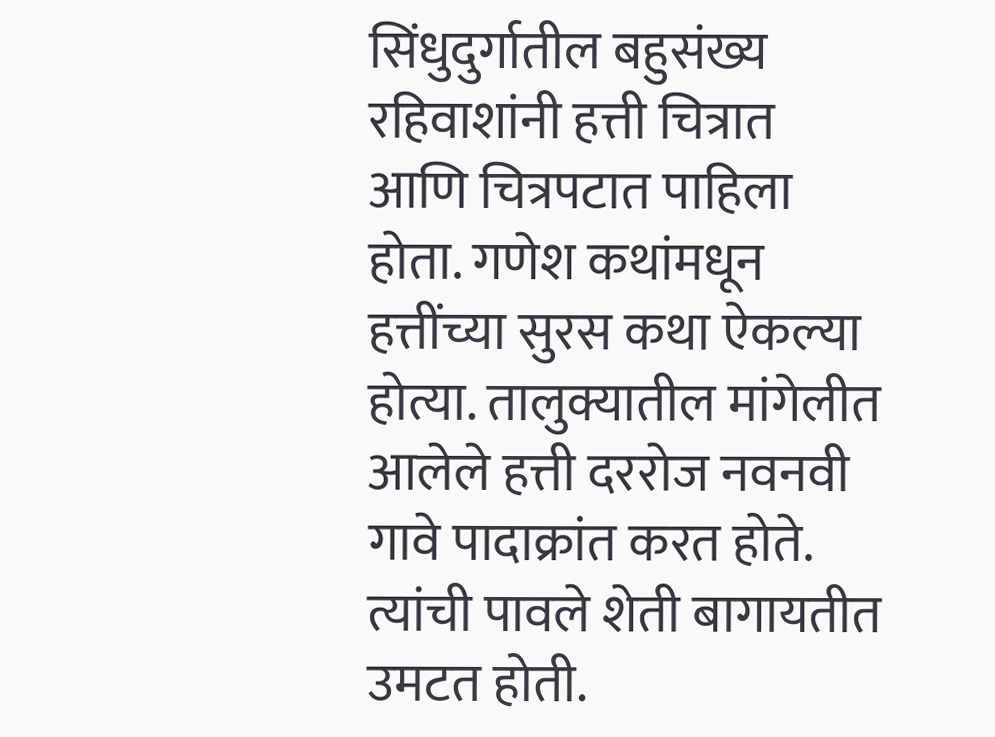सिंधुदुर्गातील बहुसंख्य रहिवाशांनी हत्ती चित्रात आणि चित्रपटात पाहिला होता. गणेश कथांमधून हत्तींच्या सुरस कथा ऐकल्या होत्या. तालुक्यातील मांगेलीत आलेले हत्ती दररोज नवनवी गावे पादाक्रांत करत होते. त्यांची पावले शेती बागायतीत उमटत होती.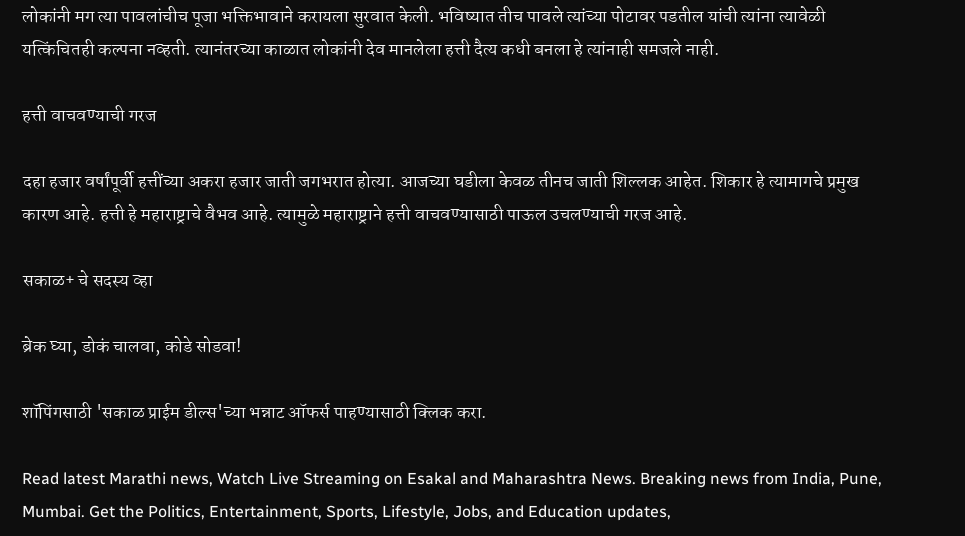लोकांनी मग त्या पावलांचीच पूजा भक्तिभावाने करायला सुरवात केली. भविष्यात तीच पावले त्यांच्या पोटावर पडतील यांची त्यांना त्यावेळी यत्किंचितही कल्पना नव्हती. त्यानंतरच्या काळात लोकांनी देव मानलेला हत्ती दैत्य कधी बनला हे त्यांनाही समजले नाही.

हत्ती वाचवण्याची गरज

दहा हजार वर्षांपूर्वी हत्तींच्या अकरा हजार जाती जगभरात होत्या. आजच्या घडीला केवळ तीनच जाती शिल्लक आहेत. शिकार हे त्यामागचे प्रमुख कारण आहे. हत्ती हे महाराष्ट्राचे वैभव आहे. त्यामुळे महाराष्ट्राने हत्ती वाचवण्यासाठी पाऊल उचलण्याची गरज आहे.

सकाळ+ चे सदस्य व्हा

ब्रेक घ्या, डोकं चालवा, कोडे सोडवा!

शॉपिंगसाठी 'सकाळ प्राईम डील्स'च्या भन्नाट ऑफर्स पाहण्यासाठी क्लिक करा.

Read latest Marathi news, Watch Live Streaming on Esakal and Maharashtra News. Breaking news from India, Pune, Mumbai. Get the Politics, Entertainment, Sports, Lifestyle, Jobs, and Education updates,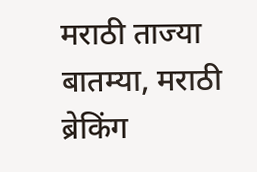मराठी ताज्या बातम्या, मराठी ब्रेकिंग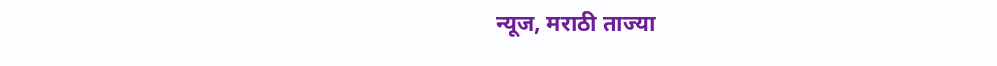न्यूज, मराठी ताज्या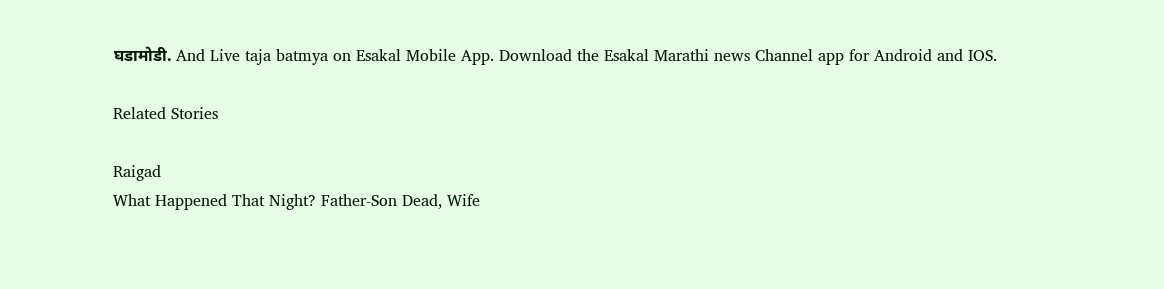घडामोडी. And Live taja batmya on Esakal Mobile App. Download the Esakal Marathi news Channel app for Android and IOS.

Related Stories

Raigad
What Happened That Night? Father-Son Dead, Wife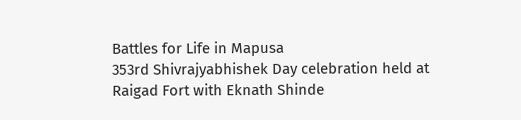Battles for Life in Mapusa
353rd Shivrajyabhishek Day celebration held at Raigad Fort with Eknath Shinde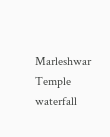Marleshwar Temple waterfall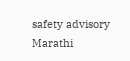safety advisory
Marathi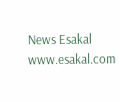News Esakal
www.esakal.com